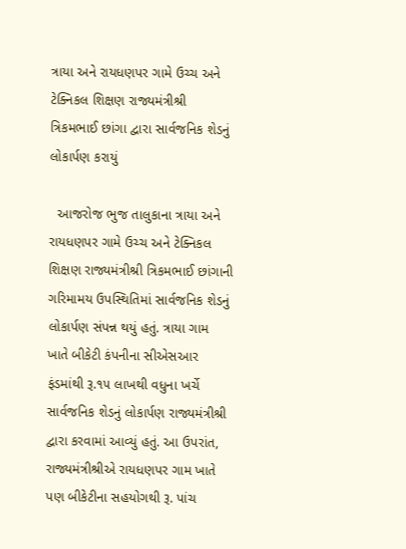ત્રાયા અને રાયધણપર ગામે ઉચ્ચ અને ટેક્નિકલ શિક્ષણ રાજ્યમંત્રીશ્રી ત્રિકમભાઈ છાંગા દ્વારા સાર્વજનિક શેડનું લોકાર્પણ કરાયું

  આજરોજ ભુજ તાલુકાના ત્રાયા અને રાયધણપર ગામે ઉચ્ચ અને ટેક્નિકલ શિક્ષણ રાજ્યમંત્રીશ્રી ત્રિકમભાઈ છાંગાની ગરિમામય ઉપસ્થિતિમાં સાર્વજનિક શેડનું લોકાર્પણ સંપન્ન થયું હતું. ત્રાયા ગામ ખાતે બીકેટી કંપનીના સીએસઆર ફંડમાંથી રૂ.૧૫ લાખથી વધુના ખર્ચે સાર્વજનિક શેડનું લોકાર્પણ રાજ્યમંત્રીશ્રી દ્વારા કરવામાં આવ્યું હતું. આ ઉપરાંત, રાજ્યમંત્રીશ્રીએ રાયધણપર ગામ ખાતે પણ બીકેટીના સહયોગથી રૂ. પાંચ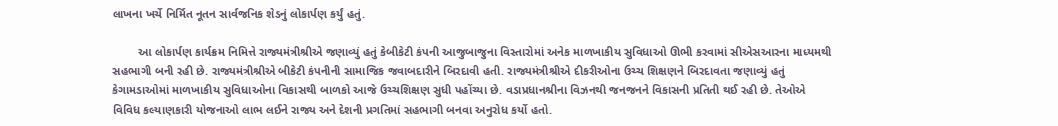લાખના ખર્ચે નિર્મિત નૂતન સાર્વજનિક શેડનું લોકાર્પણ કર્યું હતું.

        આ લોકાર્પણ કાર્યક્રમ નિમિત્તે રાજ્યમંત્રીશ્રીએ જણાવ્યું હતું કેબીકેટી કંપની આજુબાજુના વિસ્તારોમાં અનેક માળખાકીય સુવિધાઓ ઊભી કરવામાં સીએસઆરના માધ્યમથી સહભાગી બની રહી છે. રાજ્યમંત્રીશ્રીએ બીકેટી કંપનીની સામાજિક જવાબદારીને બિરદાવી હતી. રાજ્યમંત્રીશ્રીએ દીકરીઓના ઉચ્ચ શિક્ષણને બિરદાવતા જણાવ્યું હતું કેગામડાઓમાં માળખાકીય સુવિધાઓના વિકાસથી બાળકો આજે ઉચ્ચશિક્ષણ સુધી પહોંચ્યા છે. વડાપ્રધાનશ્રીના વિઝનથી જનજનને વિકાસની પ્રતિતી થઈ રહી છે. તેઓએ વિવિધ કલ્યાણકારી યોજનાઓ લાભ લઈને રાજ્ય અને દેશની પ્રગતિમાં સહભાગી બનવા અનુરોધ કર્યો હતો.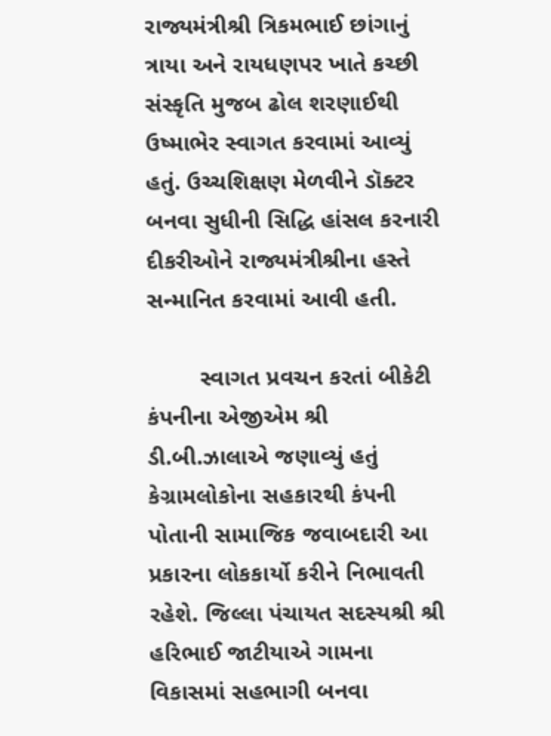રાજ્યમંત્રીશ્રી ત્રિકમભાઈ છાંગાનું ત્રાયા અને રાયધણપર ખાતે કચ્છી સંસ્કૃતિ મુજબ ઢોલ શરણાઈથી ઉષ્માભેર સ્વાગત કરવામાં આવ્યું હતું. ઉચ્ચશિક્ષણ મેળવીને ડૉક્ટર બનવા સુધીની સિદ્ધિ હાંસલ કરનારી દીકરીઓને રાજ્યમંત્રીશ્રીના હસ્તે સન્માનિત કરવામાં આવી હતી.

        સ્વાગત પ્રવચન કરતાં બીકેટી કંપનીના એજીએમ શ્રી ડી.બી.ઝાલાએ જણાવ્યું હતું કેગ્રામલોકોના સહકારથી કંપની પોતાની સામાજિક જવાબદારી આ પ્રકારના લોકકાર્યો કરીને નિભાવતી રહેશે. જિલ્લા પંચાયત સદસ્યશ્રી શ્રી હરિભાઈ જાટીયાએ ગામના વિકાસમાં સહભાગી બનવા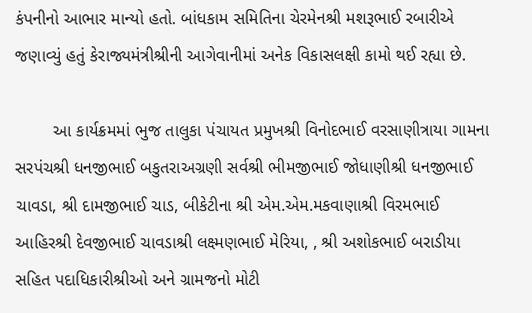કંપનીનો આભાર માન્યો હતો. બાંધકામ સમિતિના ચેરમેનશ્રી મશરૂભાઈ રબારીએ જણાવ્યું હતું કેરાજ્યમંત્રીશ્રીની આગેવાનીમાં અનેક વિકાસલક્ષી કામો થઈ રહ્યા છે.

        આ કાર્યક્રમમાં ભુજ તાલુકા પંચાયત પ્રમુખશ્રી વિનોદભાઈ વરસાણીત્રાયા ગામના સરપંચશ્રી ધનજીભાઈ બકુતરાઅગ્રણી સર્વશ્રી ભીમજીભાઈ જોધાણીશ્રી ધનજીભાઈ ચાવડા, શ્રી દામજીભાઈ ચાડ, બીકેટીના શ્રી એમ.એમ.મકવાણાશ્રી વિરમભાઈ આહિરશ્રી દેવજીભાઈ ચાવડાશ્રી લક્ષ્મણભાઈ મેરિયા, , શ્રી અશોકભાઈ બરાડીયા સહિત પદાધિકારીશ્રીઓ અને ગ્રામજનો મોટી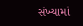સંખ્યામાં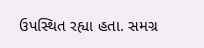ઉપસ્થિત રહ્યા હતા. સમગ્ર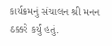કાર્યક્રમનું સંચાલન શ્રી મનન ઠક્કરે કર્યું હતું.